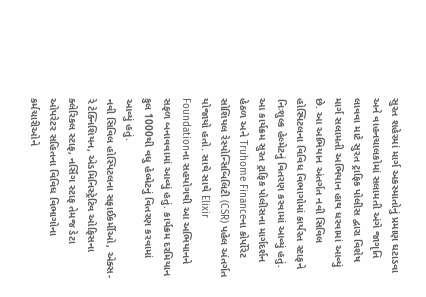સુરત શહેરમાં માર્ગ અકસ્માતોનું પ્રમાણ ઘટાડવા અને વાહનચાલકોમાં સલામતી અંગે જાગૃતિ લાવવા માટે સુરત ટ્રાફિક પોલીસ દ્વારા વિશેષ માર્ગ સલામતી અભિયાન હાથ ધરવામાં આવ્યું છે. આ અભિયાન અંતર્ગત નવી સિવિલ હોસ્પિટલના વિવિધ વિભાગોમાં કાર્યરત સ્ટાફને નિઃશુલ્ક હેલ્મેટનું વિતરણ કરવામાં આવ્યું હતું.
આ કાર્યક્રમ સુરત ટ્રાફિક પોલીસના માર્ગદર્શન હેઠળ અને Truhome Financeના કોર્પોરેટ સોશિયલ રેસ્પોન્સિબિલિટી (CSR) પહેલ અંતર્ગત યોજાયો હતો. સાથે સાથે Elixir Foundationના સહયોગથી આ અભિયાનને સફળ બનાવવામાં આવ્યું હતું. કાર્યક્રમ દરમિયાન કુલ 1000થી વધુ હેલ્મેટનું વિતરણ કરવામાં આવ્યું હતું.
નવી સિવિલ હોસ્પિટલના સફાઈકર્મીઓ, એક્સ-રે ટેક્નિશિયન, એડમિનિસ્ટ્રેટિવ ઓફિસના ક્લેરિકલ સ્ટાફ, નર્સિંગ સ્ટાફ તેમજ ડેટા ઓપરેટર સહિતના વિવિધ વિભાગોના કર્મચારીઓને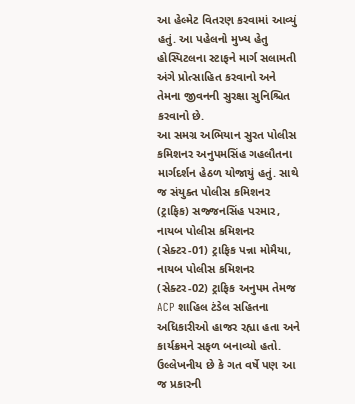આ હેલ્મેટ વિતરણ કરવામાં આવ્યું હતું. આ પહેલનો મુખ્ય હેતુ હોસ્પિટલના સ્ટાફને માર્ગ સલામતી અંગે પ્રોત્સાહિત કરવાનો અને તેમના જીવનની સુરક્ષા સુનિશ્ચિત કરવાનો છે.
આ સમગ્ર અભિયાન સુરત પોલીસ કમિશનર અનુપમસિંહ ગહલૌતના માર્ગદર્શન હેઠળ યોજાયું હતું. સાથે જ સંયુક્ત પોલીસ કમિશનર (ટ્રાફિક) સજ્જનસિંહ પરમાર, નાયબ પોલીસ કમિશનર (સેક્ટર-01) ટ્રાફિક પન્ના મોમૈયા, નાયબ પોલીસ કમિશનર (સેક્ટર-02) ટ્રાફિક અનુપમ તેમજ ACP શાહિલ ટંડેલ સહિતના અધિકારીઓ હાજર રહ્યા હતા અને કાર્યક્રમને સફળ બનાવ્યો હતો.
ઉલ્લેખનીય છે કે ગત વર્ષે પણ આ જ પ્રકારની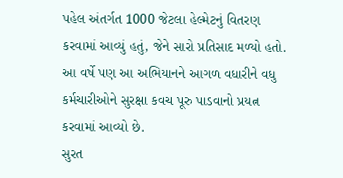પહેલ અંતર્ગત 1000 જેટલા હેલ્મેટનું વિતરણ કરવામાં આવ્યું હતું, જેને સારો પ્રતિસાદ મળ્યો હતો. આ વર્ષે પણ આ અભિયાનને આગળ વધારીને વધુ કર્મચારીઓને સુરક્ષા કવચ પૂરુ પાડવાનો પ્રયત્ન કરવામાં આવ્યો છે.
સુરત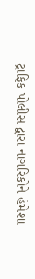ટ્રાફિક પોલીસ દ્વારા નાગરિકોને હંમેશા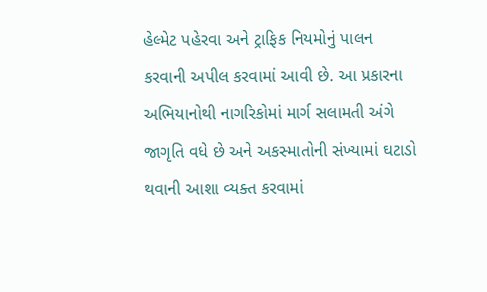હેલ્મેટ પહેરવા અને ટ્રાફિક નિયમોનું પાલન કરવાની અપીલ કરવામાં આવી છે. આ પ્રકારના અભિયાનોથી નાગરિકોમાં માર્ગ સલામતી અંગે જાગૃતિ વધે છે અને અકસ્માતોની સંખ્યામાં ઘટાડો થવાની આશા વ્યક્ત કરવામાં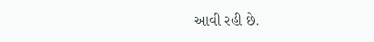આવી રહી છે.